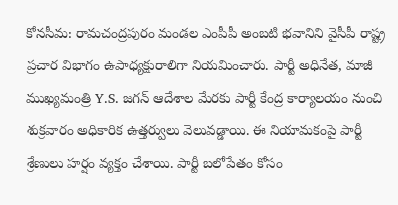కోనసీమ: రామచంద్రపురం మండల ఎంపీపీ అంబటి భవానిని వైసీపీ రాష్ట్ర ప్రచార విభాగం ఉపాధ్యక్షురాలిగా నియమించారు. పార్టీ అధినేత, మాజీ ముఖ్యమంత్రి Y.S. జగన్ ఆదేశాల మేరకు పార్టీ కేంద్ర కార్యాలయం నుంచి శుక్రవారం అధికారిక ఉత్తర్వులు వెలువడ్డాయి. ఈ నియామకంపై పార్టీ శ్రేణులు హర్షం వ్యక్తం చేశాయి. పార్టీ బలోపేతం కోసం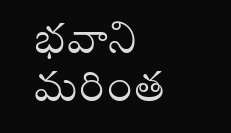భవాని మరింత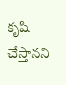కృషి చేస్తానని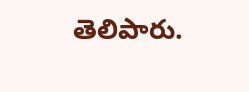తెలిపారు.